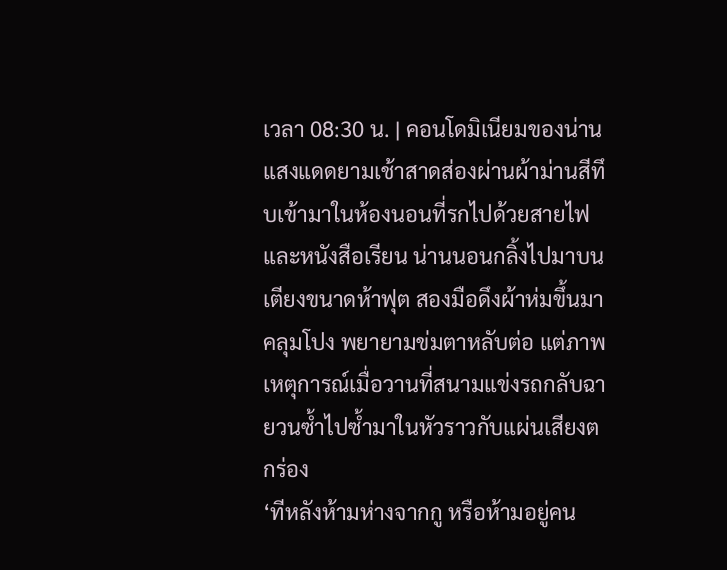เวลา 08:30 น. | คอนโดมิเนียมของน่าน
แสงแดดยามเช้าสาดส่องผ่านผ้าม่านสีทึบเข้ามาในห้องนอนที่รกไปด้วยสายไฟและหนังสือเรียน น่านนอนกลิ้งไปมาบนเตียงขนาดห้าฟุต สองมือดึงผ้าห่มขึ้นมาคลุมโปง พยายามข่มตาหลับต่อ แต่ภาพเหตุการณ์เมื่อวานที่สนามแข่งรถกลับฉายวนซ้ำไปซ้ำมาในหัวราวกับแผ่นเสียงตกร่อง
‘ทีหลังห้ามห่างจากกู หรือห้ามอยู่คน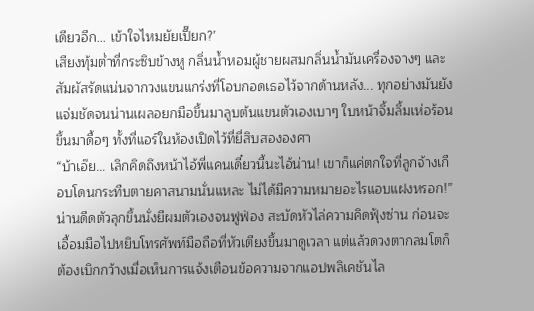เดียวอีก... เข้าใจไหมยัยเปี๊ยก?’
เสียงทุ้มต่ำที่กระซิบข้างหู กลิ่นน้ำหอมผู้ชายผสมกลิ่นน้ำมันเครื่องจางๆ และสัมผัสรัดแน่นจากวงแขนแกร่งที่โอบกอดเธอไว้จากด้านหลัง... ทุกอย่างมันยังแจ่มชัดจนน่านเผลอยกมือขึ้นมาลูบต้นแขนตัวเองเบาๆ ใบหน้าจิ้มลิ้มเห่อร้อนขึ้นมาดื้อๆ ทั้งที่แอร์ในห้องเปิดไว้ที่ยี่สิบสององศา
“บ้าเอ๊ย... เลิกคิดถึงหน้าไอ้พี่แคนเดี๋ยวนี้นะไอ้น่าน! เขาก็แค่ตกใจที่ลูกจ้างเกือบโดนกระทืบตายคาสนามนั่นแหละ ไม่ได้มีความหมายอะไรแอบแฝงหรอก!”
น่านดีดตัวลุกขึ้นนั่งยีผมตัวเองจนฟูฟ่อง สะบัดหัวไล่ความคิดฟุ้งซ่าน ก่อนจะเอื้อมมือไปหยิบโทรศัพท์มือถือที่หัวเตียงขึ้นมาดูเวลา แต่แล้วดวงตากลมโตก็ต้องเบิกกว้างเมื่อเห็นการแจ้งเตือนข้อความจากแอปพลิเคชันไล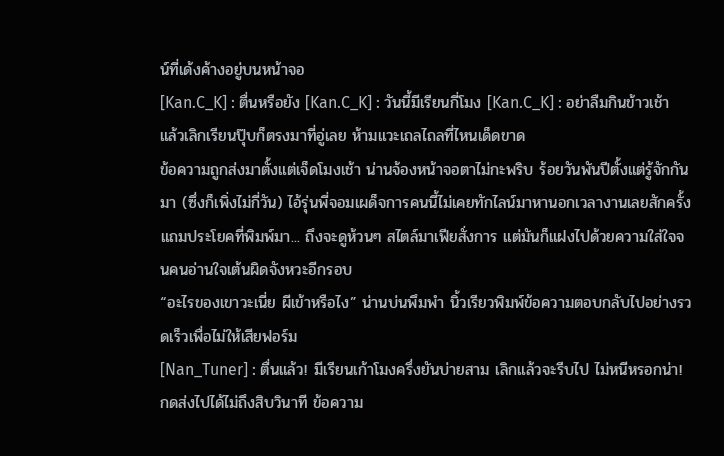น์ที่เด้งค้างอยู่บนหน้าจอ
[Kan.C_K] : ตื่นหรือยัง [Kan.C_K] : วันนี้มีเรียนกี่โมง [Kan.C_K] : อย่าลืมกินข้าวเช้า แล้วเลิกเรียนปุ๊บก็ตรงมาที่อู่เลย ห้ามแวะเถลไถลที่ไหนเด็ดขาด
ข้อความถูกส่งมาตั้งแต่เจ็ดโมงเช้า น่านจ้องหน้าจอตาไม่กะพริบ ร้อยวันพันปีตั้งแต่รู้จักกันมา (ซึ่งก็เพิ่งไม่กี่วัน) ไอ้รุ่นพี่จอมเผด็จการคนนี้ไม่เคยทักไลน์มาหานอกเวลางานเลยสักครั้ง แถมประโยคที่พิมพ์มา... ถึงจะดูห้วนๆ สไตล์มาเฟียสั่งการ แต่มันก็แฝงไปด้วยความใส่ใจจนคนอ่านใจเต้นผิดจังหวะอีกรอบ
“อะไรของเขาวะเนี่ย ผีเข้าหรือไง” น่านบ่นพึมพำ นิ้วเรียวพิมพ์ข้อความตอบกลับไปอย่างรวดเร็วเพื่อไม่ให้เสียฟอร์ม
[Nan_Tuner] : ตื่นแล้ว! มีเรียนเก้าโมงครึ่งยันบ่ายสาม เลิกแล้วจะรีบไป ไม่หนีหรอกน่า!
กดส่งไปได้ไม่ถึงสิบวินาที ข้อความ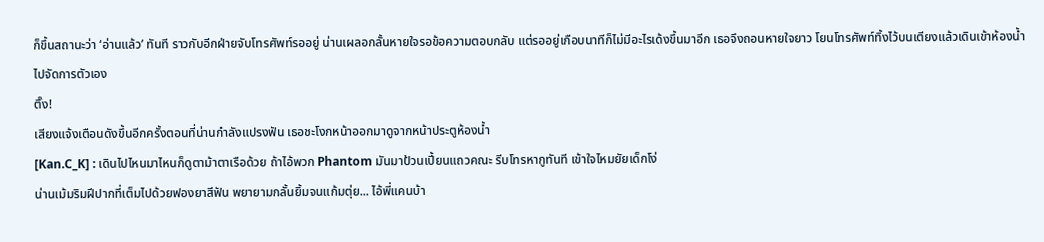ก็ขึ้นสถานะว่า ‘อ่านแล้ว’ ทันที ราวกับอีกฝ่ายจับโทรศัพท์รออยู่ น่านเผลอกลั้นหายใจรอข้อความตอบกลับ แต่รออยู่เกือบนาทีก็ไม่มีอะไรเด้งขึ้นมาอีก เธอจึงถอนหายใจยาว โยนโทรศัพท์ทิ้งไว้บนเตียงแล้วเดินเข้าห้องน้ำไปจัดการตัวเอง
ติ๊ง!
เสียงแจ้งเตือนดังขึ้นอีกครั้งตอนที่น่านกำลังแปรงฟัน เธอชะโงกหน้าออกมาดูจากหน้าประตูห้องน้ำ
[Kan.C_K] : เดินไปไหนมาไหนก็ดูตาม้าตาเรือด้วย ถ้าไอ้พวก Phantom มันมาป้วนเปี้ยนแถวคณะ รีบโทรหากูทันที เข้าใจไหมยัยเด็กโง่
น่านเม้มริมฝีปากที่เต็มไปด้วยฟองยาสีฟัน พยายามกลั้นยิ้มจนแก้มตุ่ย... ไอ้พี่แคนบ้า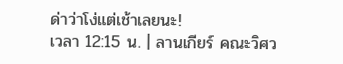ด่าว่าโง่แต่เช้าเลยนะ!
เวลา 12:15 น. | ลานเกียร์ คณะวิศว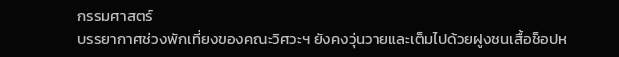กรรมศาสตร์
บรรยากาศช่วงพักเที่ยงของคณะวิศวะฯ ยังคงวุ่นวายและเต็มไปด้วยฝูงชนเสื้อช็อปห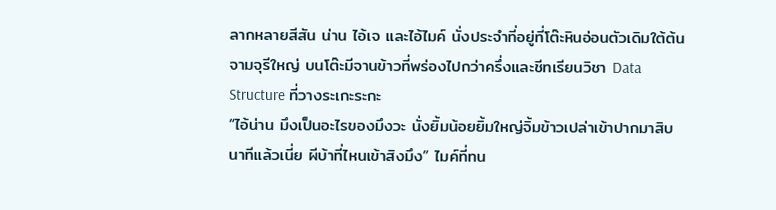ลากหลายสีสัน น่าน ไอ้เจ และไอ้ไมค์ นั่งประจำที่อยู่ที่โต๊ะหินอ่อนตัวเดิมใต้ต้นจามจุรีใหญ่ บนโต๊ะมีจานข้าวที่พร่องไปกว่าครึ่งและชีทเรียนวิชา Data Structure ที่วางระเกะระกะ
“ไอ้น่าน มึงเป็นอะไรของมึงวะ นั่งยิ้มน้อยยิ้มใหญ่จิ้มข้าวเปล่าเข้าปากมาสิบนาทีแล้วเนี่ย ผีบ้าที่ไหนเข้าสิงมึง” ไมค์ที่ทน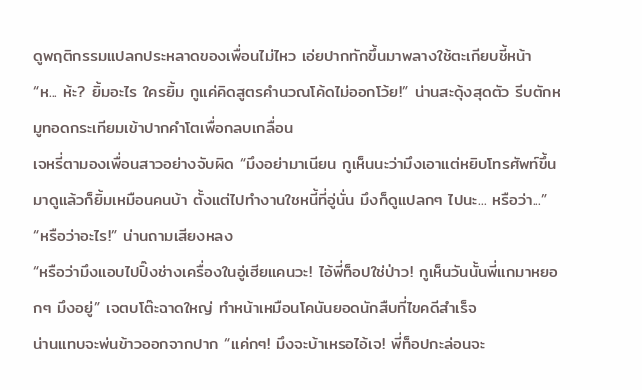ดูพฤติกรรมแปลกประหลาดของเพื่อนไม่ไหว เอ่ยปากทักขึ้นมาพลางใช้ตะเกียบชี้หน้า
“ห... ห้ะ? ยิ้มอะไร ใครยิ้ม กูแค่คิดสูตรคำนวณโค้ดไม่ออกโว้ย!” น่านสะดุ้งสุดตัว รีบตักหมูทอดกระเทียมเข้าปากคำโตเพื่อกลบเกลื่อน
เจหรี่ตามองเพื่อนสาวอย่างจับผิด “มึงอย่ามาเนียน กูเห็นนะว่ามึงเอาแต่หยิบโทรศัพท์ขึ้นมาดูแล้วก็ยิ้มเหมือนคนบ้า ตั้งแต่ไปทำงานใชหนี้ที่อู่นั่น มึงก็ดูแปลกๆ ไปนะ... หรือว่า...”
“หรือว่าอะไร!” น่านถามเสียงหลง
“หรือว่ามึงแอบไปปิ๊งช่างเครื่องในอู่เฮียแคนวะ! ไอ้พี่ท็อปใช่ป่าว! กูเห็นวันนั้นพี่แกมาหยอกๆ มึงอยู่” เจตบโต๊ะฉาดใหญ่ ทำหน้าเหมือนโคนันยอดนักสืบที่ไขคดีสำเร็จ
น่านแทบจะพ่นข้าวออกจากปาก “แค่กๆ! มึงจะบ้าเหรอไอ้เจ! พี่ท็อปกะล่อนจะ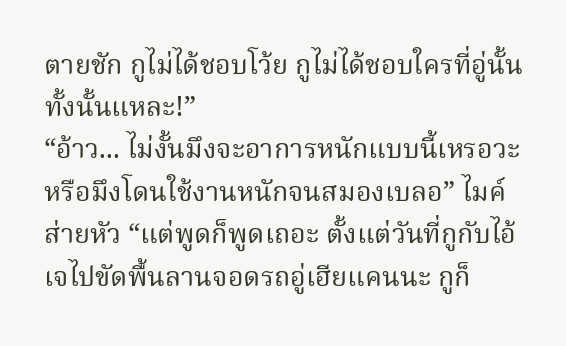ตายชัก กูไม่ได้ชอบโว้ย กูไม่ได้ชอบใครที่อู่นั้นทั้งนั้นแหละ!”
“อ้าว... ไม่งั้นมึงจะอาการหนักแบบนี้เหรอวะ หรือมึงโดนใช้งานหนักจนสมองเบลอ” ไมค์ส่ายหัว “แต่พูดก็พูดเถอะ ตั้งแต่วันที่กูกับไอ้เจไปขัดพื้นลานจอดรถอู่เฮียแคนนะ กูก็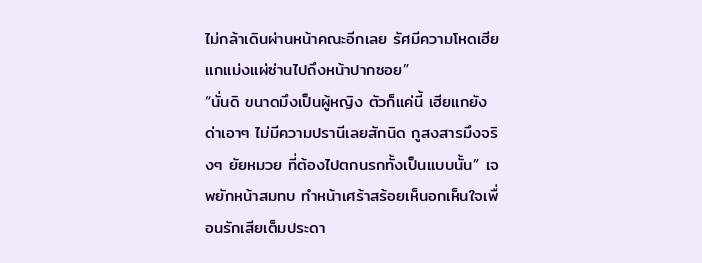ไม่กล้าเดินผ่านหน้าคณะอีกเลย รัศมีความโหดเฮียแกแม่งแผ่ซ่านไปถึงหน้าปากซอย”
“นั่นดิ ขนาดมึงเป็นผู้หญิง ตัวก็แค่นี้ เฮียแกยังด่าเอาๆ ไม่มีความปรานีเลยสักนิด กูสงสารมึงจริงๆ ยัยหมวย ที่ต้องไปตกนรกทั้งเป็นแบบนั้น” เจพยักหน้าสมทบ ทำหน้าเศร้าสร้อยเห็นอกเห็นใจเพื่อนรักเสียเต็มประดา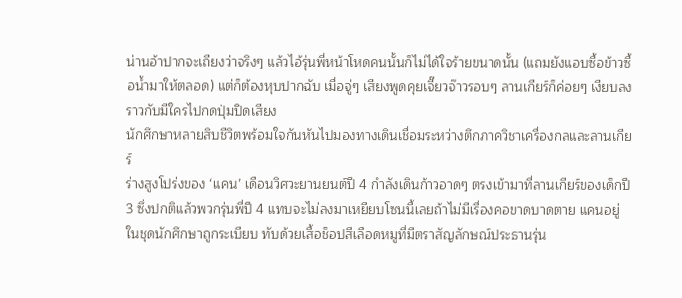น่านอ้าปากจะเถียงว่าจริงๆ แล้วไอ้รุ่นพี่หน้าโหดคนนั้นก็ไม่ได้ใจร้ายขนาดนั้น (แถมยังแอบซื้อข้าวซื้อน้ำมาให้ตลอด) แต่ก็ต้องหุบปากฉับ เมื่อจู่ๆ เสียงพูดคุยเจี๊ยวจ๊าวรอบๆ ลานเกียร์ก็ค่อยๆ เงียบลงราวกับมีใครไปกดปุ่มปิดเสียง
นักศึกษาหลายสิบชีวิตพร้อมใจกันหันไปมองทางเดินเชื่อมระหว่างตึกภาควิชาเครื่องกลและลานเกียร์
ร่างสูงโปร่งของ ‘แคน’ เดือนวิศวะยานยนต์ปี 4 กำลังเดินก้าวอาดๆ ตรงเข้ามาที่ลานเกียร์ของเด็กปี 3 ซึ่งปกติแล้วพวกรุ่นพี่ปี 4 แทบจะไม่ลงมาเหยียบโซนนี้เลยถ้าไม่มีเรื่องคอขาดบาดตาย แคนอยู่ในชุดนักศึกษาถูกระเบียบ ทับด้วยเสื้อช็อปสีเลือดหมูที่มีตราสัญลักษณ์ประธานรุ่น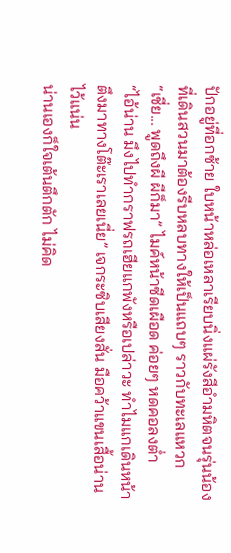ปักอยู่ที่อกซ้าย ใบหน้าหล่อเหลาเรียบนิ่งแผ่รังสีอำมหิตจนรุ่นน้องที่เดินสวนมาต้องรีบหลบทางให้เป็นแถบๆ ราวกับทะเลแหวก
“เชี่ย... พูดถึงผี ผีก็มา” ไมค์หน้าซีดเผือด ค่อยๆ หดคอลงต่ำ
“ไอ้น่าน มึงไปทำกราฟรถเฮียแกพังหรือเปล่าวะ ทำไมแกเดินหน้าตึงมาทางโต๊ะเราเลยเนี่ย” เจกระซิบเสียงสั่น มือคว้าแขนเสื้อน่านไว้แน่น
น่านเองก็ใจเต้นตึกตัก ไม่คิด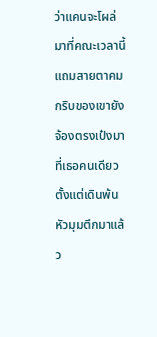ว่าแคนจะโผล่มาที่คณะเวลานี้ แถมสายตาคมกริบของเขายังจ้องตรงเป๋งมาที่เธอคนเดียวตั้งแต่เดินพ้นหัวมุมตึกมาแล้ว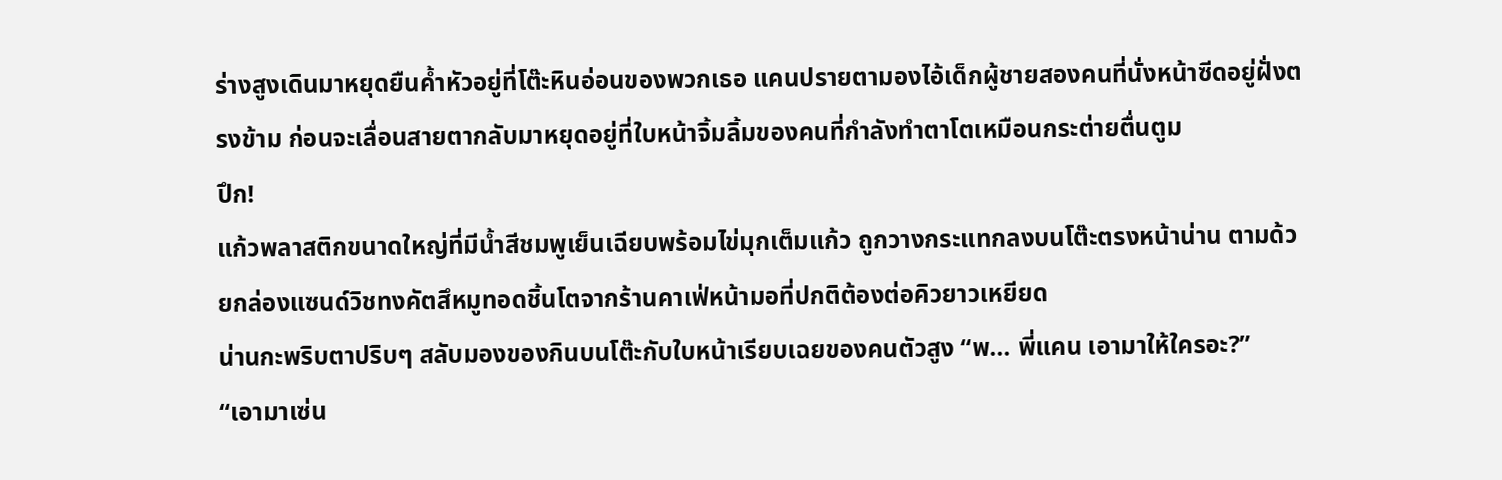ร่างสูงเดินมาหยุดยืนค้ำหัวอยู่ที่โต๊ะหินอ่อนของพวกเธอ แคนปรายตามองไอ้เด็กผู้ชายสองคนที่นั่งหน้าซีดอยู่ฝั่งตรงข้าม ก่อนจะเลื่อนสายตากลับมาหยุดอยู่ที่ใบหน้าจิ้มลิ้มของคนที่กำลังทำตาโตเหมือนกระต่ายตื่นตูม
ปึก!
แก้วพลาสติกขนาดใหญ่ที่มีน้ำสีชมพูเย็นเฉียบพร้อมไข่มุกเต็มแก้ว ถูกวางกระแทกลงบนโต๊ะตรงหน้าน่าน ตามด้วยกล่องแซนด์วิชทงคัตสึหมูทอดชิ้นโตจากร้านคาเฟ่หน้ามอที่ปกติต้องต่อคิวยาวเหยียด
น่านกะพริบตาปริบๆ สลับมองของกินบนโต๊ะกับใบหน้าเรียบเฉยของคนตัวสูง “พ... พี่แคน เอามาให้ใครอะ?”
“เอามาเซ่น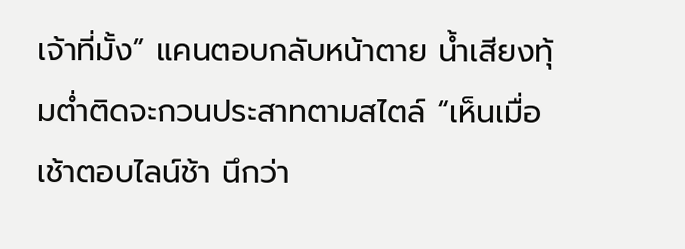เจ้าที่มั้ง” แคนตอบกลับหน้าตาย น้ำเสียงทุ้มต่ำติดจะกวนประสาทตามสไตล์ “เห็นเมื่อเช้าตอบไลน์ช้า นึกว่า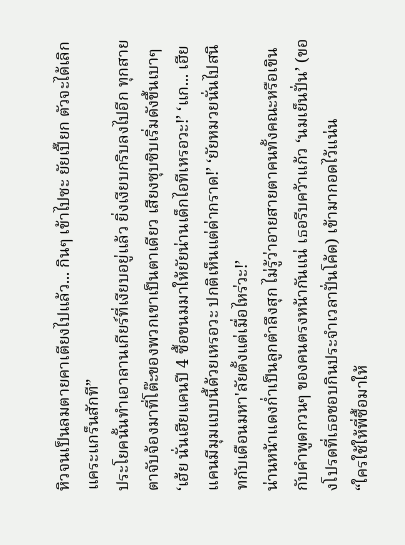หิวจนเป็นลมตายคาเตียงไปแล้ว... กินๆ เข้าไปซะ ยัยเปี๊ยก ตัวจะได้เลิกแคระแกร็นสักที”
ประโยคนั้นทำเอาลานเกียร์ที่เงียบอยู่แล้ว ยิ่งเงียบกริบลงไปอีก ทุกสายตาจับจ้องมาที่โต๊ะของพวกเขาเป็นตาเดียว เสียงซุบซิบเริ่มดังขึ้นเบาๆ
‘เฮ้ย นั่นเฮียแคนปี 4 ซื้อขนมมาให้ยัยน่านเด็กไอทีเหรอวะ!’ ‘แก... เฮียแคนมีมุมแบบนี้ด้วยเหรอวะ ปกติเห็นแต่ด่ากราด!’ ‘ยัยหมวยนั่นไปสนิทกับเดือนมหา'ลัยตั้งแต่เมื่อไหร่วะ!’
น่านหน้าแดงก่ำเป็นลูกตำลึงสุก ไม่รู้ว่าอายสายตาคนทั้งคณะหรือเขินกับคำพูดกวนๆ ของคนตรงหน้ากันแน่ เธอรีบคว้าแก้ว ‘นมเย็นปั่น’ (ของโปรดที่เธอชอบกินประจำเวลาปั่นโค้ด) เข้ามากอดไว้แน่น
“ใครใช้ให้พี่ซื้อมาให้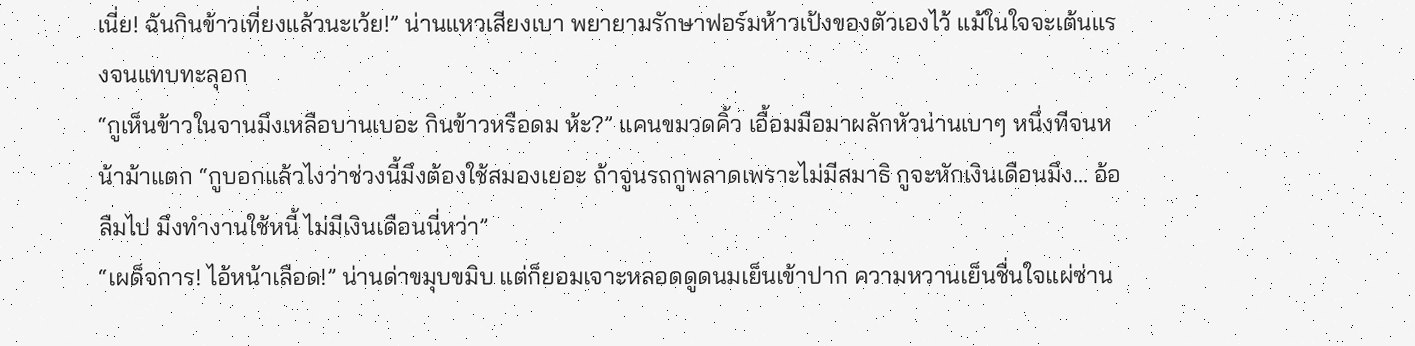เนี่ย! ฉันกินข้าวเที่ยงแล้วนะเว้ย!” น่านแหวเสียงเบา พยายามรักษาฟอร์มห้าวเป้งของตัวเองไว้ แม้ในใจจะเต้นแรงจนแทบทะลุอก
“กูเห็นข้าวในจานมึงเหลือบานเบอะ กินข้าวหรือดม ห้ะ?” แคนขมวดคิ้ว เอื้อมมือมาผลักหัวน่านเบาๆ หนึ่งทีจนหน้าม้าแตก “กูบอกแล้วไงว่าช่วงนี้มึงต้องใช้สมองเยอะ ถ้าจูนรถกูพลาดเพราะไม่มีสมาธิ กูจะหักเงินเดือนมึง... อ้อ ลืมไป มึงทำงานใช้หนี้ ไม่มีเงินเดือนนี่หว่า”
“เผด็จการ! ไอ้หน้าเลือด!” น่านด่าขมุบขมิบ แต่ก็ยอมเจาะหลอดดูดนมเย็นเข้าปาก ความหวานเย็นชื่นใจแผ่ซ่าน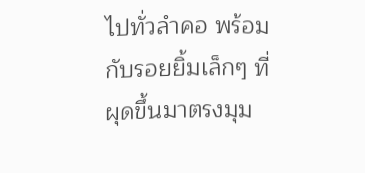ไปทั่วลำคอ พร้อมกับรอยยิ้มเล็กๆ ที่ผุดขึ้นมาตรงมุม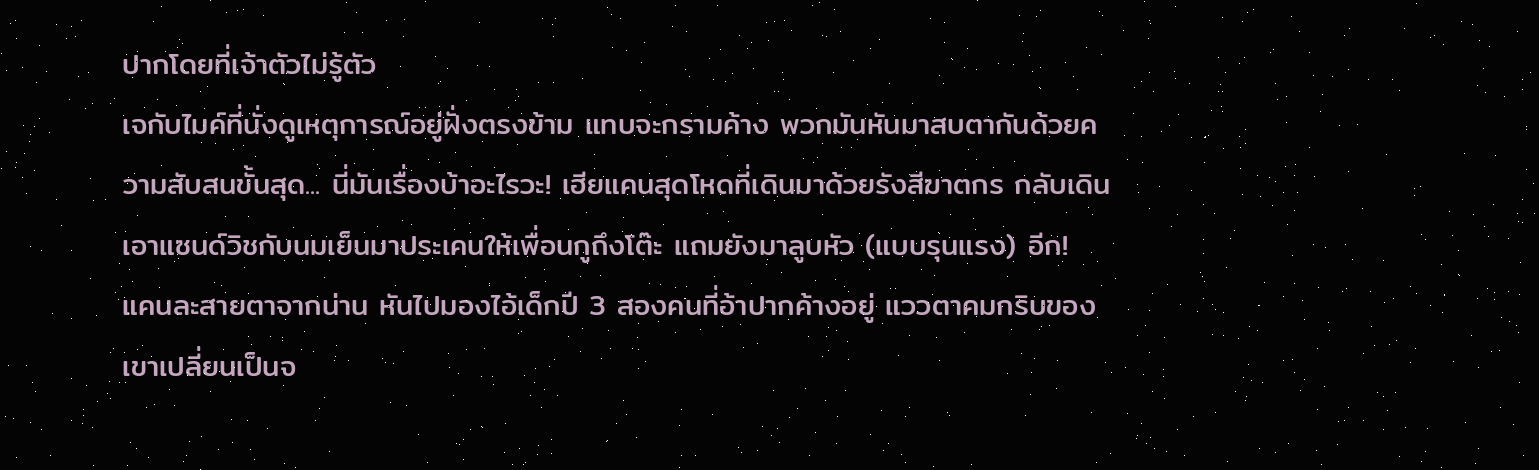ปากโดยที่เจ้าตัวไม่รู้ตัว
เจกับไมค์ที่นั่งดูเหตุการณ์อยู่ฝั่งตรงข้าม แทบจะกรามค้าง พวกมันหันมาสบตากันด้วยความสับสนขั้นสุด... นี่มันเรื่องบ้าอะไรวะ! เฮียแคนสุดโหดที่เดินมาด้วยรังสีฆาตกร กลับเดินเอาแซนด์วิชกับนมเย็นมาประเคนให้เพื่อนกูถึงโต๊ะ แถมยังมาลูบหัว (แบบรุนแรง) อีก!
แคนละสายตาจากน่าน หันไปมองไอ้เด็กปี 3 สองคนที่อ้าปากค้างอยู่ แววตาคมกริบของเขาเปลี่ยนเป็นจ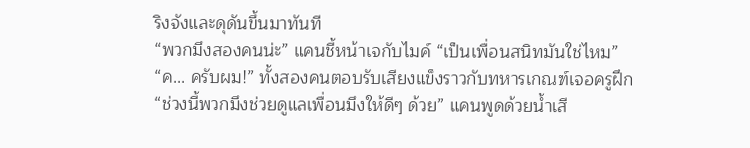ริงจังและดุดันขึ้นมาทันที
“พวกมึงสองคนน่ะ” แคนชี้หน้าเจกับไมค์ “เป็นเพื่อนสนิทมันใช่ไหม”
“ค... ครับผม!” ทั้งสองคนตอบรับเสียงแข็งราวกับทหารเกณฑ์เจอครูฝึก
“ช่วงนี้พวกมึงช่วยดูแลเพื่อนมึงให้ดีๆ ด้วย” แคนพูดด้วยน้ำเสี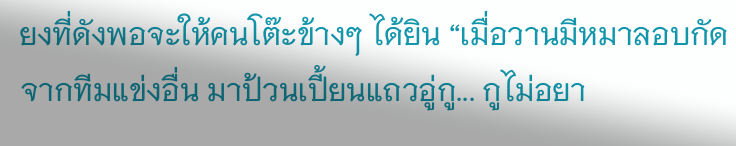ยงที่ดังพอจะให้คนโต๊ะข้างๆ ได้ยิน “เมื่อวานมีหมาลอบกัดจากทีมแข่งอื่น มาป้วนเปี้ยนแถวอู่กู... กูไม่อยา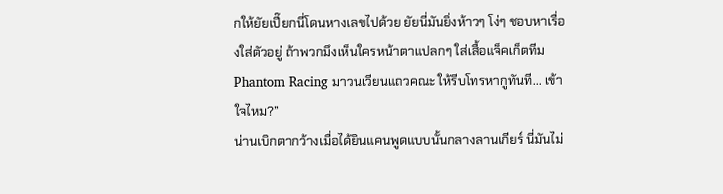กให้ยัยเปี๊ยกนี่โดนหางเลขไปด้วย ยัยนี่มันยิ่งห้าวๆ โง่ๆ ชอบหาเรื่องใส่ตัวอยู่ ถ้าพวกมึงเห็นใครหน้าตาแปลกๆ ใส่เสื้อแจ็คเก็ตทีม Phantom Racing มาวนเวียนแถวคณะ ให้รีบโทรหากูทันที... เข้าใจไหม?”
น่านเบิกตากว้างเมื่อได้ยินแคนพูดแบบนั้นกลางลานเกียร์ นี่มันไม่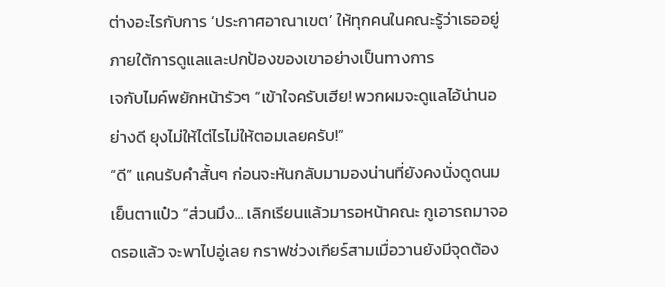ต่างอะไรกับการ ‘ประกาศอาณาเขต’ ให้ทุกคนในคณะรู้ว่าเธออยู่ภายใต้การดูแลและปกป้องของเขาอย่างเป็นทางการ
เจกับไมค์พยักหน้ารัวๆ “เข้าใจครับเฮีย! พวกผมจะดูแลไอ้น่านอย่างดี ยุงไม่ให้ไต่ไรไม่ให้ตอมเลยครับ!”
“ดี” แคนรับคำสั้นๆ ก่อนจะหันกลับมามองน่านที่ยังคงนั่งดูดนมเย็นตาแป๋ว “ส่วนมึง... เลิกเรียนแล้วมารอหน้าคณะ กูเอารถมาจอดรอแล้ว จะพาไปอู่เลย กราฟช่วงเกียร์สามเมื่อวานยังมีจุดต้อง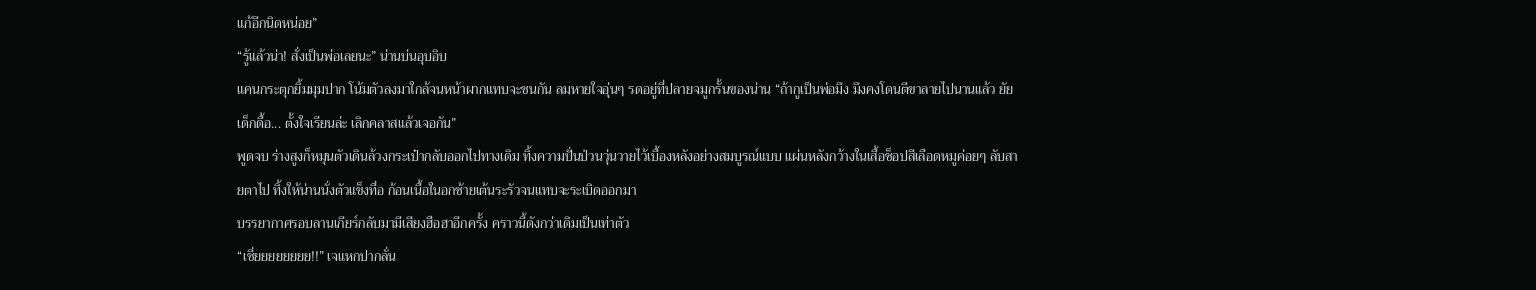แก้อีกนิดหน่อย”
“รู้แล้วน่า! สั่งเป็นพ่อเลยนะ” น่านบ่นอุบอิบ
แคนกระตุกยิ้มมุมปาก โน้มตัวลงมาใกล้จนหน้าผากแทบจะชนกัน ลมหายใจอุ่นๆ รดอยู่ที่ปลายจมูกรั้นของน่าน “ถ้ากูเป็นพ่อมึง มึงคงโดนตีขาลายไปนานแล้ว ยัยเด็กดื้อ... ตั้งใจเรียนล่ะ เลิกคลาสแล้วเจอกัน”
พูดจบ ร่างสูงก็หมุนตัวเดินล้วงกระเป๋ากลับออกไปทางเดิม ทิ้งความปั่นป่วนวุ่นวายไว้เบื้องหลังอย่างสมบูรณ์แบบ แผ่นหลังกว้างในเสื้อช็อปสีเลือดหมูค่อยๆ ลับสายตาไป ทิ้งให้น่านนั่งตัวแข็งทื่อ ก้อนเนื้อในอกซ้ายเต้นระรัวจนแทบจะระเบิดออกมา
บรรยากาศรอบลานเกียร์กลับมามีเสียงฮือฮาอีกครั้ง คราวนี้ดังกว่าเดิมเป็นเท่าตัว
“เชี่ยยยยยยยย!!” เจแหกปากลั่น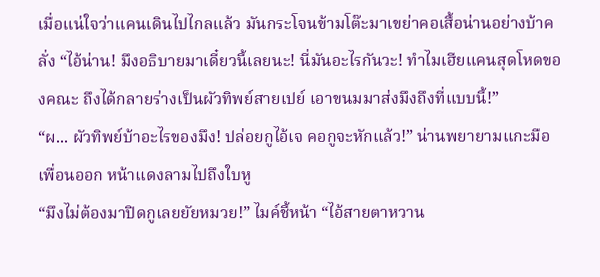เมื่อแน่ใจว่าแคนเดินไปไกลแล้ว มันกระโจนข้ามโต๊ะมาเขย่าคอเสื้อน่านอย่างบ้าคลั่ง “ไอ้น่าน! มึงอธิบายมาเดี๋ยวนี้เลยนะ! นี่มันอะไรกันวะ! ทำไมเฮียแคนสุดโหดของคณะ ถึงได้กลายร่างเป็นผัวทิพย์สายเปย์ เอาขนมมาส่งมึงถึงที่แบบนี้!”
“ผ... ผัวทิพย์บ้าอะไรของมึง! ปล่อยกูไอ้เจ คอกูจะหักแล้ว!” น่านพยายามแกะมือเพื่อนออก หน้าแดงลามไปถึงใบหู
“มึงไม่ต้องมาปิดกูเลยยัยหมวย!” ไมค์ชี้หน้า “ไอ้สายตาหวาน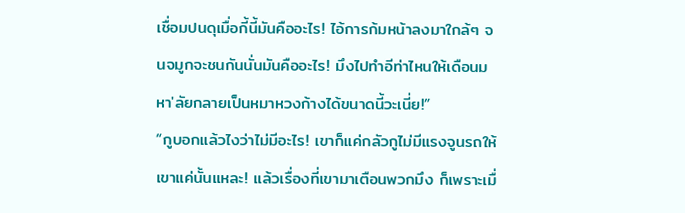เชื่อมปนดุเมื่อกี้นี้มันคืออะไร! ไอ้การก้มหน้าลงมาใกล้ๆ จนจมูกจะชนกันนั่นมันคืออะไร! มึงไปทำอีท่าไหนให้เดือนมหา'ลัยกลายเป็นหมาหวงก้างได้ขนาดนี้วะเนี่ย!”
“กูบอกแล้วไงว่าไม่มีอะไร! เขาก็แค่กลัวกูไม่มีแรงจูนรถให้เขาแค่นั้นแหละ! แล้วเรื่องที่เขามาเตือนพวกมึง ก็เพราะเมื่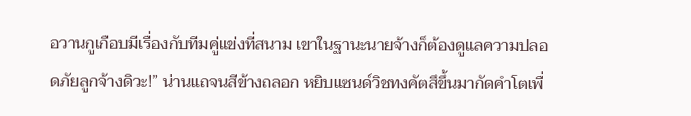อวานกูเกือบมีเรื่องกับทีมคู่แข่งที่สนาม เขาในฐานะนายจ้างก็ต้องดูแลความปลอดภัยลูกจ้างดิวะ!” น่านแถจนสีข้างถลอก หยิบแซนด์วิชทงคัตสึขึ้นมากัดคำโตเพื่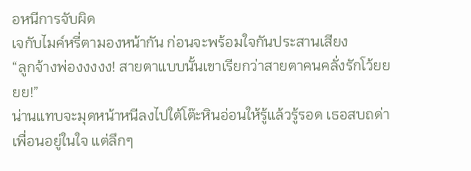อหนีการจับผิด
เจกับไมค์หรี่ตามองหน้ากัน ก่อนจะพร้อมใจกันประสานเสียง
“ลูกจ้างพ่องงงงง! สายตาแบบนั้นเขาเรียกว่าสายตาคนคลั่งรักโว้ยยยย!”
น่านแทบจะมุดหน้าหนีลงไปใต้โต๊ะหินอ่อนให้รู้แล้วรู้รอด เธอสบถด่าเพื่อนอยู่ในใจ แต่ลึกๆ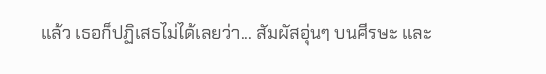แล้ว เธอก็ปฏิเสธไม่ได้เลยว่า... สัมผัสอุ่นๆ บนศีรษะ และ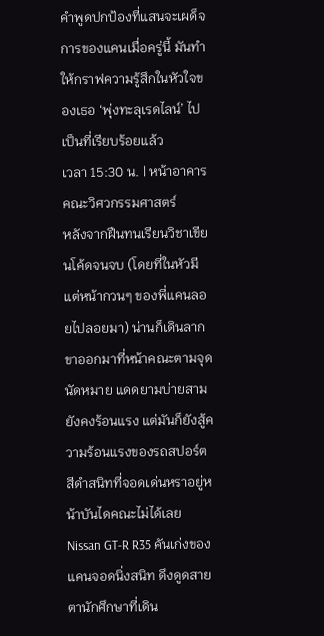คำพูดปกป้องที่แสนจะเผด็จการของแคนเมื่อครู่นี้ มันทำให้กราฟความรู้สึกในหัวใจของเธอ ‘พุ่งทะลุเรดไลน์’ ไปเป็นที่เรียบร้อยแล้ว
เวลา 15:30 น. | หน้าอาคารคณะวิศวกรรมศาสตร์
หลังจากฝืนทนเรียนวิชาเขียนโค้ดจนจบ (โดยที่ในหัวมีแต่หน้ากวนๆ ของพี่แคนลอยไปลอยมา) น่านก็เดินลากขาออกมาที่หน้าคณะตามจุดนัดหมาย แดดยามบ่ายสามยังคงร้อนแรง แต่มันก็ยังสู้ความร้อนแรงของรถสปอร์ตสีดำสนิทที่จอดเด่นหราอยู่หน้าบันไดคณะไม่ได้เลย
Nissan GT-R R35 คันเก่งของแคนจอดนิ่งสนิท ดึงดูดสายตานักศึกษาที่เดิน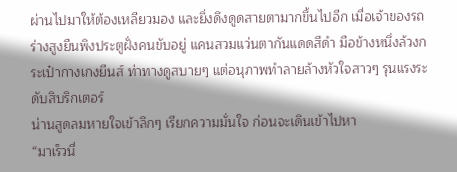ผ่านไปมาให้ต้องเหลียวมอง และยิ่งดึงดูดสายตามากขึ้นไปอีก เมื่อเจ้าของรถร่างสูงยืนพิงประตูฝั่งคนขับอยู่ แคนสวมแว่นตากันแดดสีดำ มือข้างหนึ่งล้วงกระเป๋ากางเกงยีนส์ ท่าทางดูสบายๆ แต่อนุภาพทำลายล้างหัวใจสาวๆ รุนแรงระดับสิบริกเตอร์
น่านสูดลมหายใจเข้าลึกๆ เรียกความมั่นใจ ก่อนจะเดินเข้าไปหา
“มาเร็วนี่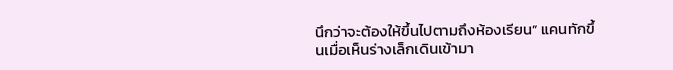นึกว่าจะต้องให้ขึ้นไปตามถึงห้องเรียน” แคนทักขึ้นเมื่อเห็นร่างเล็กเดินเข้ามา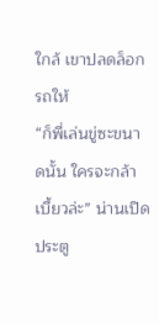ใกล้ เขาปลดล็อกรถให้
“ก็พี่เล่นขู่ซะขนาดนั้น ใครจะกล้าเบี้ยวล่ะ” น่านเปิดประตู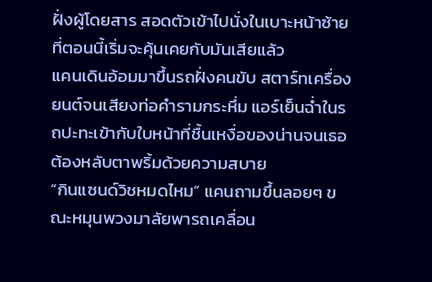ฝั่งผู้โดยสาร สอดตัวเข้าไปนั่งในเบาะหน้าซ้ายที่ตอนนี้เริ่มจะคุ้นเคยกับมันเสียแล้ว
แคนเดินอ้อมมาขึ้นรถฝั่งคนขับ สตาร์ทเครื่องยนต์จนเสียงท่อคำรามกระหึ่ม แอร์เย็นฉ่ำในรถปะทะเข้ากับใบหน้าที่ชื้นเหงื่อของน่านจนเธอต้องหลับตาพริ้มด้วยความสบาย
“กินแซนด์วิชหมดไหม” แคนถามขึ้นลอยๆ ขณะหมุนพวงมาลัยพารถเคลื่อน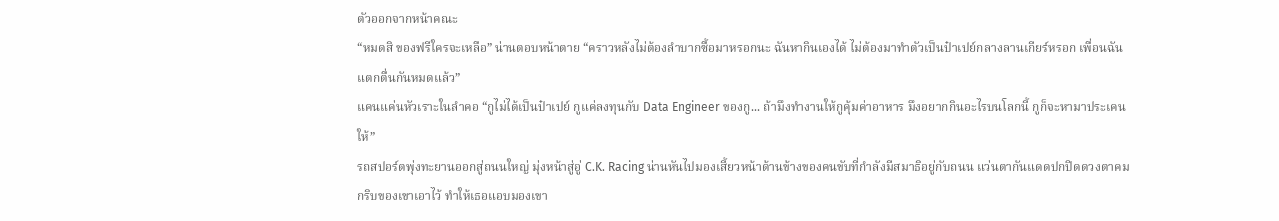ตัวออกจากหน้าคณะ
“หมดสิ ของฟรีใครจะเหลือ” น่านตอบหน้าตาย “คราวหลังไม่ต้องลำบากซื้อมาหรอกนะ ฉันหากินเองได้ ไม่ต้องมาทำตัวเป็นป๋าเปย์กลางลานเกียร์หรอก เพื่อนฉันแตกตื่นกันหมดแล้ว”
แคนแค่นหัวเราะในลำคอ “กูไม่ได้เป็นป๋าเปย์ กูแค่ลงทุนกับ Data Engineer ของกู... ถ้ามึงทำงานให้กูคุ้มค่าอาหาร มึงอยากกินอะไรบนโลกนี้ กูก็จะหามาประเคนให้”
รถสปอร์ตพุ่งทะยานออกสู่ถนนใหญ่ มุ่งหน้าสู่อู่ C.K. Racing น่านหันไปมองเสี้ยวหน้าด้านข้างของคนขับที่กำลังมีสมาธิอยู่กับถนน แว่นตากันแดดปกปิดดวงตาคมกริบของเขาเอาไว้ ทำให้เธอแอบมองเขา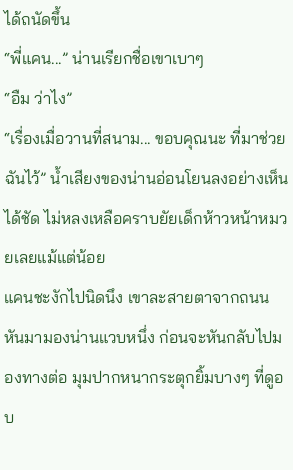ได้ถนัดขึ้น
“พี่แคน...” น่านเรียกชื่อเขาเบาๆ
“อืม ว่าไง”
“เรื่องเมื่อวานที่สนาม... ขอบคุณนะ ที่มาช่วยฉันไว้” น้ำเสียงของน่านอ่อนโยนลงอย่างเห็นได้ชัด ไม่หลงเหลือคราบยัยเด็กห้าวหน้าหมวยเลยแม้แต่น้อย
แคนชะงักไปนิดนึง เขาละสายตาจากถนนหันมามองน่านแวบหนึ่ง ก่อนจะหันกลับไปมองทางต่อ มุมปากหนากระตุกยิ้มบางๆ ที่ดูอบ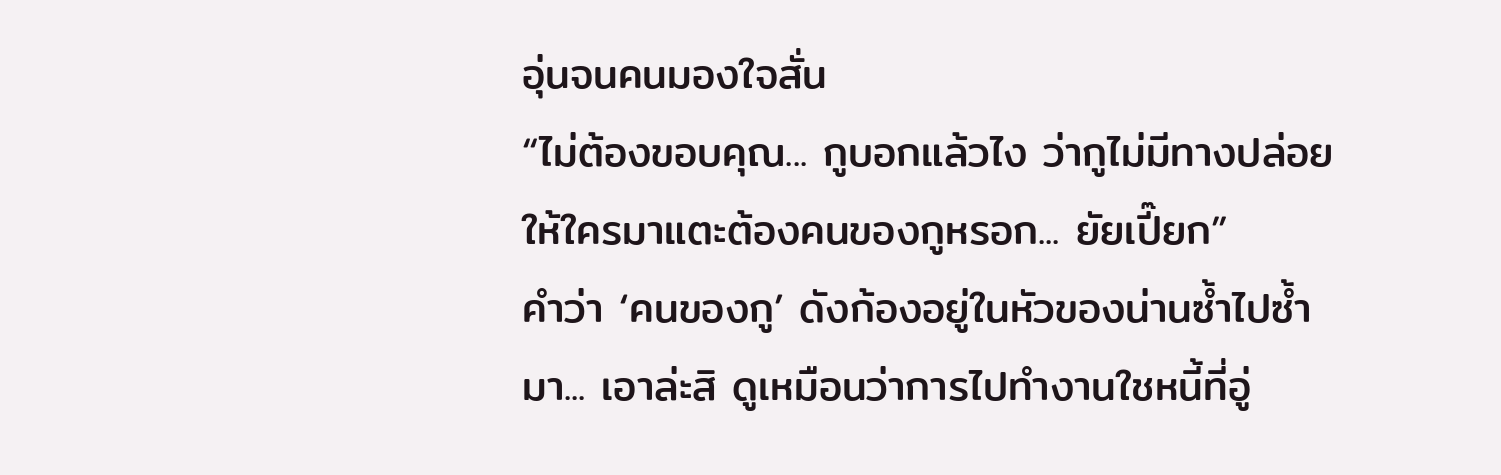อุ่นจนคนมองใจสั่น
“ไม่ต้องขอบคุณ... กูบอกแล้วไง ว่ากูไม่มีทางปล่อยให้ใครมาแตะต้องคนของกูหรอก... ยัยเปี๊ยก”
คำว่า ‘คนของกู’ ดังก้องอยู่ในหัวของน่านซ้ำไปซ้ำมา... เอาล่ะสิ ดูเหมือนว่าการไปทำงานใชหนี้ที่อู่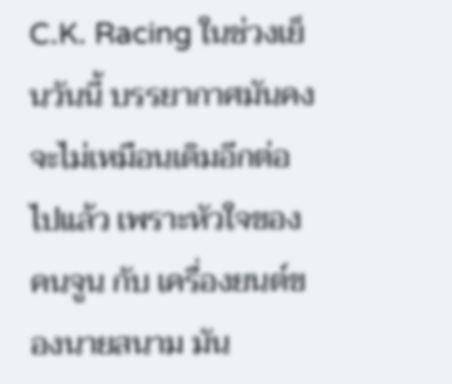C.K. Racing ในช่วงเย็นวันนี้ บรรยากาศมันคงจะไม่เหมือนเดิมอีกต่อไปแล้ว เพราะหัวใจของคนจูน กับ เครื่องยนต์ของนายสนาม มัน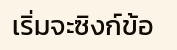เริ่มจะซิงก์ข้อ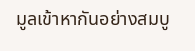มูลเข้าหากันอย่างสมบู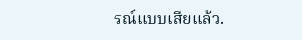รณ์แบบเสียแล้ว.